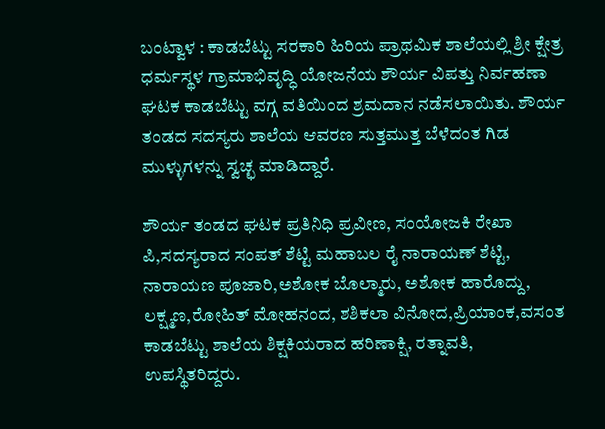ಬಂಟ್ವಾಳ : ಕಾಡಬೆಟ್ಟು ಸರಕಾರಿ ಹಿರಿಯ ಪ್ರಾಥಮಿಕ ಶಾಲೆಯಲ್ಲಿ ಶ್ರೀ ಕ್ಷೇತ್ರ ಧರ್ಮಸ್ಥಳ ಗ್ರಾಮಾಭಿವೃದ್ಧಿ ಯೋಜನೆಯ ಶೌರ್ಯ ವಿಪತ್ತು ನಿರ್ವಹಣಾ ಘಟಕ ಕಾಡಬೆಟ್ಟು ವಗ್ಗ ವತಿಯಿಂದ ಶ್ರಮದಾನ ನಡೆಸಲಾಯಿತು. ಶೌರ್ಯ ತಂಡದ ಸದಸ್ಯರು ಶಾಲೆಯ ಆವರಣ ಸುತ್ತಮುತ್ತ ಬೆಳೆದಂತ ಗಿಡ ಮುಳ್ಳುಗಳನ್ನು ಸ್ವಚ್ಛ ಮಾಡಿದ್ದಾರೆ.

ಶೌರ್ಯ ತಂಡದ ಘಟಕ ಪ್ರತಿನಿಧಿ ಪ್ರವೀಣ, ಸಂಯೋಜಕಿ ರೇಖಾ ಪಿ,ಸದಸ್ಯರಾದ ಸಂಪತ್ ಶೆಟ್ಟಿ ಮಹಾಬಲ ರೈ ನಾರಾಯಣ್ ಶೆಟ್ಟಿ, ನಾರಾಯಣ ಪೂಜಾರಿ,ಅಶೋಕ ಬೊಲ್ಮಾರು, ಅಶೋಕ ಹಾರೊದ್ದು, ಲಕ್ಷ್ಮಣ,ರೋಹಿತ್ ಮೋಹನಂದ, ಶಶಿಕಲಾ ವಿನೋದ,ಪ್ರಿಯಾಂಕ,ವಸಂತ ಕಾಡಬೆಟ್ಟು ಶಾಲೆಯ ಶಿಕ್ಷಕಿಯರಾದ ಹರಿಣಾಕ್ಷಿ, ರತ್ನಾವತಿ, ಉಪಸ್ಥಿತರಿದ್ದರು.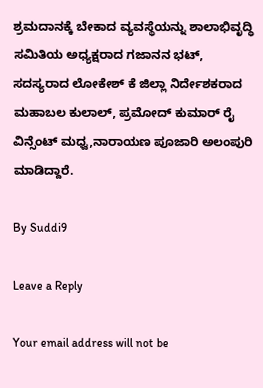ಶ್ರಮದಾನಕ್ಕೆ ಬೇಕಾದ ವ್ಯವಸ್ಥೆಯನ್ನು ಶಾಲಾಭಿವೃದ್ಧಿ ಸಮಿತಿಯ ಅಧ್ಯಕ್ಷರಾದ ಗಜಾನನ ಭಟ್, ಸದಸ್ಯರಾದ ಲೋಕೇಶ್ ಕೆ ಜಿಲ್ಲಾ ನಿರ್ದೇಶಕರಾದ ಮಹಾಬಲ ಕುಲಾಲ್, ಪ್ರಮೋದ್ ಕುಮಾರ್ ರೈ ವಿನ್ಸೆಂಟ್ ಮಧ್ವ,ನಾರಾಯಣ ಪೂಜಾರಿ ಅಲಂಪುರಿ ಮಾಡಿದ್ದಾರೆ.

By Suddi9

Leave a Reply

Your email address will not be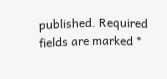published. Required fields are marked *